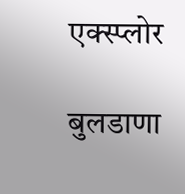एक्स्प्लोर

बुलडाणा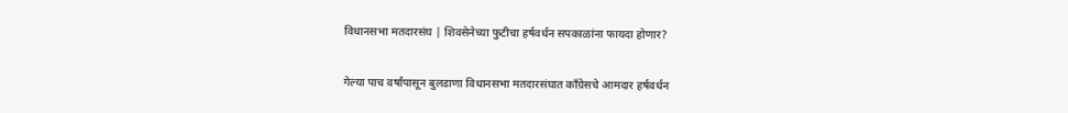विधानसभा मतदारसंघ | शिवसेनेच्या फुटीचा हर्षवर्धन सपकाळांना फायदा होणार?

गेल्या पाच वर्षांपासून बुलडाणा विधानसभा मतदारसंघात काँग्रेसचे आमदार हर्षवर्धन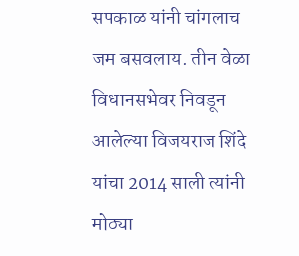सपकाळ यांनी चांगलाच जम बसवलाय. तीन वेळा विधानसभेवर निवडून आलेल्या विजयराज शिंदे यांचा 2014 साली त्यांनी मोठ्या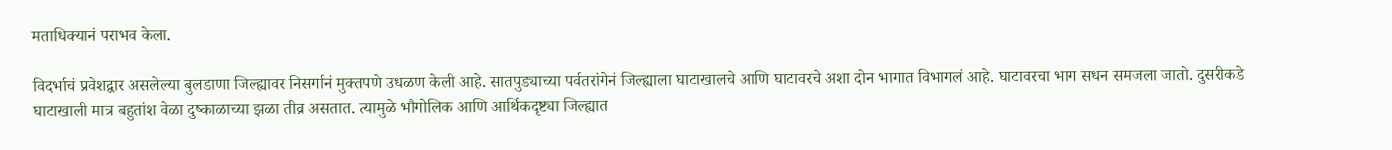मताधिक्यानं पराभव केला.

विदर्भाचं प्रवेशद्वार असलेल्या बुलडाणा जिल्ह्यावर निसर्गानं मुक्तपणे उधळण केली आहे. सातपुड्याच्या पर्वतरांगेनं जिल्ह्याला घाटाखालचे आणि घाटावरचे अशा दोन भागात विभागलं आहे. घाटावरचा भाग सधन समजला जातो. दुसरीकडे घाटाखाली मात्र बहुतांश वेळा दुष्काळाच्या झळा तीव्र असतात. त्यामुळे भौगोलिक आणि आर्थिकदृष्ट्या जिल्ह्यात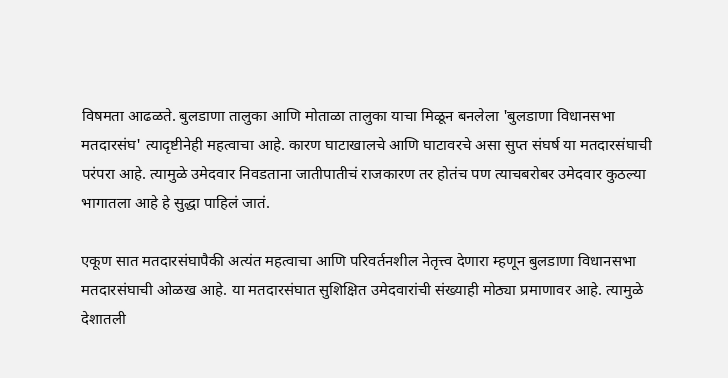विषमता आढळते. बुलडाणा तालुका आणि मोताळा तालुका याचा मिळून बनलेला 'बुलडाणा विधानसभा मतदारसंघ' त्यादृष्टीनेही महत्वाचा आहे. कारण घाटाखालचे आणि घाटावरचे असा सुप्त संघर्ष या मतदारसंघाची परंपरा आहे. त्यामुळे उमेदवार निवडताना जातीपातीचं राजकारण तर होतंच पण त्याचबरोबर उमेदवार कुठल्या भागातला आहे हे सुद्धा पाहिलं जातं.

एकूण सात मतदारसंघापैकी अत्यंत महत्वाचा आणि परिवर्तनशील नेतृत्त्व देणारा म्हणून बुलडाणा विधानसभा मतदारसंघाची ओळख आहे. या मतदारसंघात सुशिक्षित उमेदवारांची संख्याही मोठ्या प्रमाणावर आहे. त्यामुळे देशातली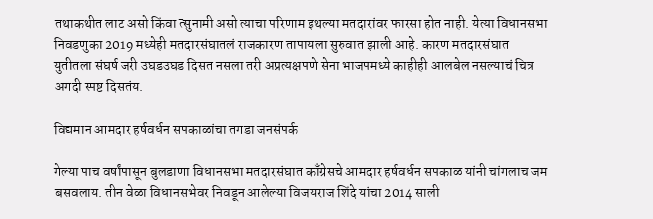तथाकथीत लाट असो किंवा त्सुनामी असो त्याचा परिणाम इथल्या मतदारांवर फारसा होत नाही. येत्या विधानसभा निवडणुका 2019 मध्येही मतदारसंघातलं राजकारण तापायला सुरुवात झाली आहे. कारण मतदारसंघात युतीतला संघर्ष जरी उघडउघड दिसत नसला तरी अप्रत्यक्षपणे सेना भाजपमध्ये काहीही आलबेल नसल्याचं चित्र अगदी स्पष्ट दिसतंय.

विद्यमान आमदार हर्षवर्धन सपकाळांचा तगडा जनसंपर्क

गेल्या पाच वर्षांपासून बुलडाणा विधानसभा मतदारसंघात काँग्रेसचे आमदार हर्षवर्धन सपकाळ यांनी चांगलाच जम बसवलाय. तीन वेळा विधानसभेवर निवडून आलेल्या विजयराज शिंदे यांचा 2014 साली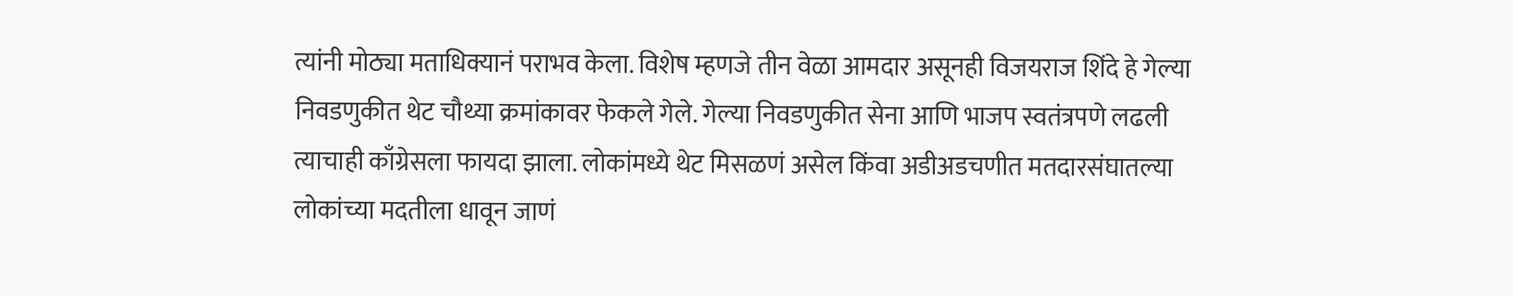त्यांनी मोठ्या मताधिक्यानं पराभव केला. विशेष म्हणजे तीन वेळा आमदार असूनही विजयराज शिंदे हे गेल्या निवडणुकीत थेट चौथ्या क्रमांकावर फेकले गेले. गेल्या निवडणुकीत सेना आणि भाजप स्वतंत्रपणे लढली त्याचाही काँग्रेसला फायदा झाला. लोकांमध्ये थेट मिसळणं असेल किंवा अडीअडचणीत मतदारसंघातल्या लोकांच्या मदतीला धावून जाणं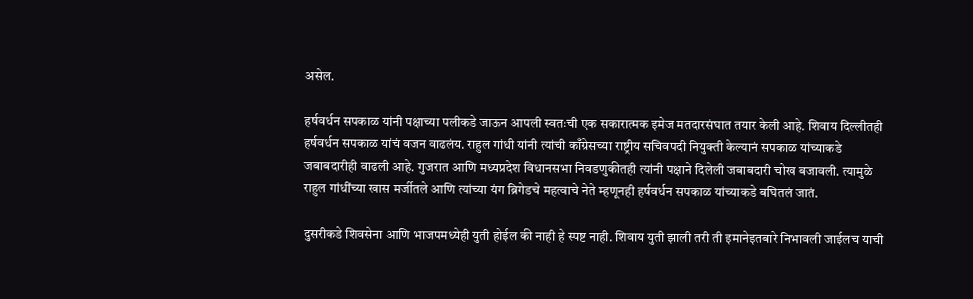असेल.

हर्षवर्धन सपकाळ यांनी पक्षाच्या पलीकडे जाऊन आपली स्वतःची एक सकारात्मक इमेज मतदारसंघात तयार केली आहे. शिवाय दिल्लीतही हर्षवर्धन सपकाळ यांचं वजन वाढलंय. राहुल गांधी यांनी त्यांची काँग्रेसच्या राष्ट्रीय सचिवपदी नियुक्ती केल्यानं सपकाळ यांच्याकडे जबाबदारीही वाढली आहे. गुजरात आणि मध्यप्रदेश विधानसभा निवडणुकीतही त्यांनी पक्षाने दिलेली जबाबदारी चोख बजावली. त्यामुळे राहुल गांधींच्या खास मर्जीतले आणि त्यांच्या यंग ब्रिगेडचे महत्वाचे नेते म्हणूनही हर्षवर्धन सपकाळ यांच्याकडे बघितलं जातं.

दुसरीकडे शिवसेना आणि भाजपमध्येही युती होईल की नाही हे स्पष्ट नाही. शिवाय युती झाली तरी ती इमानेइतबारे निभावली जाईलच याची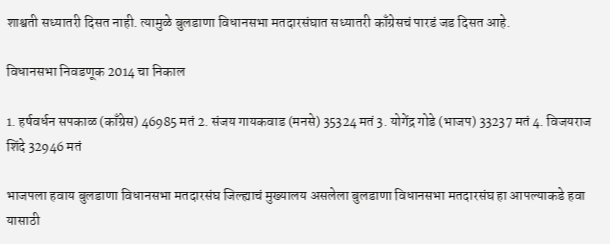शाश्वती सध्यातरी दिसत नाही. त्यामुळे बुलडाणा विधानसभा मतदारसंघात सध्यातरी काँग्रेसचं पारडं जड दिसत आहे.

विधानसभा निवडणूक 2014 चा निकाल

1. हर्षवर्धन सपकाळ (काँग्रेस) 46985 मतं 2. संजय गायकवाड (मनसे) 35324 मतं 3. योगेंद्र गोडे (भाजप) 33237 मतं 4. विजयराज शिंदे 32946 मतं

भाजपला हवाय बुलडाणा विधानसभा मतदारसंघ जिल्ह्याचं मुख्यालय असलेला बुलडाणा विधानसभा मतदारसंघ हा आपल्याकडे हवा यासाठी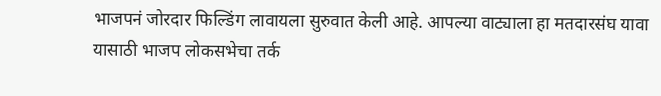भाजपनं जोरदार फिल्डिंग लावायला सुरुवात केली आहे. आपल्या वाट्याला हा मतदारसंघ यावा यासाठी भाजप लोकसभेचा तर्क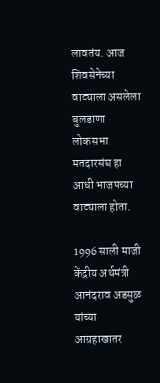लावतंय. आज शिवसेनेच्या वाट्याला असलेला बुलडाणा लोकसभा मतदारसंघ हा आधी भाजपच्या वाट्याला होता.

1996 साली माजी केंद्रीय अर्थमंत्री आनंदराव अडसुळ यांच्या आग्रहाखातर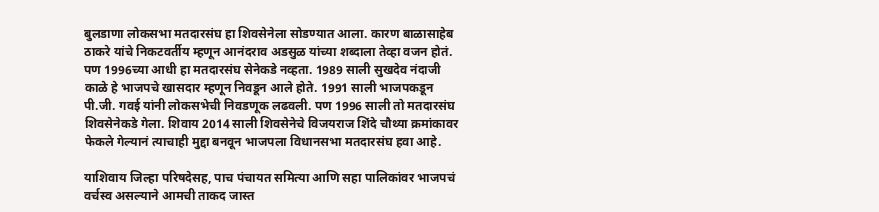बुलडाणा लोकसभा मतदारसंघ हा शिवसेनेला सोडण्यात आला. कारण बाळासाहेब ठाकरे यांचे निकटवर्तीय म्हणून आनंदराव अडसुळ यांच्या शब्दाला तेव्हा वजन होतं. पण 1996च्या आधी हा मतदारसंघ सेनेकडे नव्हता. 1989 साली सुखदेव नंदाजी काळे हे भाजपचे खासदार म्हणून निवडून आले होते. 1991 साली भाजपकडून पी.जी. गवई यांनी लोकसभेची निवडणूक लढवली. पण 1996 साली तो मतदारसंघ शिवसेनेकडे गेला. शिवाय 2014 साली शिवसेनेचे विजयराज शिंदे चौथ्या क्रमांकावर फेकले गेल्यानं त्याचाही मुद्दा बनवून भाजपला विधानसभा मतदारसंघ हवा आहे.

याशिवाय जिल्हा परिषदेसह, पाच पंचायत समित्या आणि सहा पालिकांवर भाजपचं वर्चस्व असल्याने आमची ताकद जास्त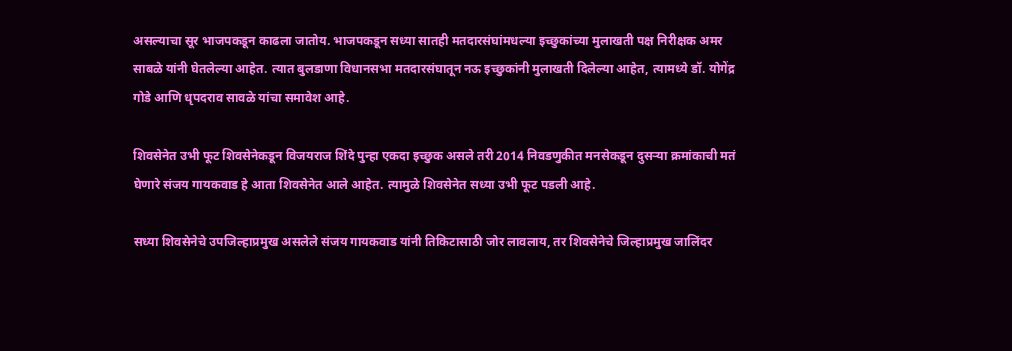असल्याचा सूर भाजपकडून काढला जातोय. भाजपकडून सध्या सातही मतदारसंघांमधल्या इच्छुकांच्या मुलाखती पक्ष निरीक्षक अमर साबळे यांनी घेतलेल्या आहेत. त्यात बुलडाणा विधानसभा मतदारसंघातून नऊ इच्छुकांनी मुलाखती दिलेल्या आहेत, त्यामध्ये डॉ. योगेंद्र गोडे आणि धृपदराव सावळे यांचा समावेश आहे.

शिवसेनेत उभी फूट शिवसेनेकडून विजयराज शिंदे पुन्हा एकदा इच्छुक असले तरी 2014 निवडणुकीत मनसेकडून दुसऱ्या क्रमांकाची मतं घेणारे संजय गायकवाड हे आता शिवसेनेत आले आहेत. त्यामुळे शिवसेनेत सध्या उभी फूट पडली आहे.

सध्या शिवसेनेचे उपजिल्हाप्रमुख असलेले संजय गायकवाड यांनी तिकिटासाठी जोर लावलाय, तर शिवसेनेचे जिल्हाप्रमुख जालिंदर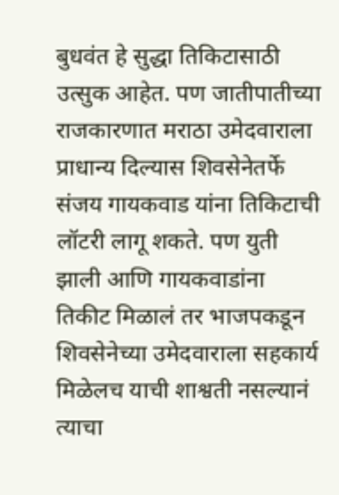बुधवंत हे सुद्धा तिकिटासाठी उत्सुक आहेत. पण जातीपातीच्या राजकारणात मराठा उमेदवाराला प्राधान्य दिल्यास शिवसेनेतर्फे संजय गायकवाड यांना तिकिटाची लॉटरी लागू शकते. पण युती झाली आणि गायकवाडांना तिकीट मिळालं तर भाजपकडून शिवसेनेच्या उमेदवाराला सहकार्य मिळेलच याची शाश्वती नसल्यानं त्याचा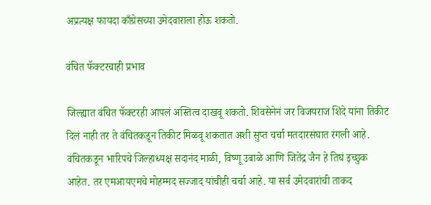अप्रत्यक्ष फायदा काँग्रेसच्या उमेदवाराला होऊ शकतो.

वंचित फॅक्टरचाही प्रभाव

जिल्ह्यात वंचित फॅक्टरही आपलं अस्तित्व दाखवू शकतो. शिवसेनेनं जर विजयराज शिंदे यांना तिकीट दिलं नाही तर ते वंचितकडून तिकीट मिळवू शकतात अशी सुप्त चर्चा मतदारसंघात रंगली आहे. वंचितकडून भारिपचे जिल्हाध्यक्ष सदानंद माळी, विष्णू उबाळे आणि जितेंद्र जैन हे तिघं इच्छुक आहेत. तर एमआयएमचे मोहम्मद सज्जाद यांचीही चर्चा आहे. या सर्व उमेदवारांची ताकद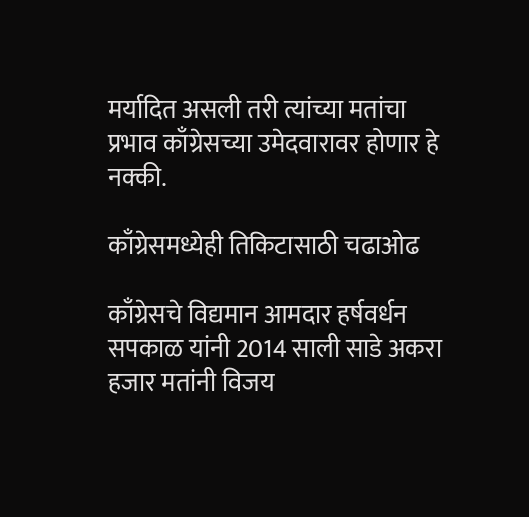मर्यादित असली तरी त्यांच्या मतांचा प्रभाव काँग्रेसच्या उमेदवारावर होणार हे नक्की.

काँग्रेसमध्येही तिकिटासाठी चढाओढ

काँग्रेसचे विद्यमान आमदार हर्षवर्धन सपकाळ यांनी 2014 साली साडे अकरा हजार मतांनी विजय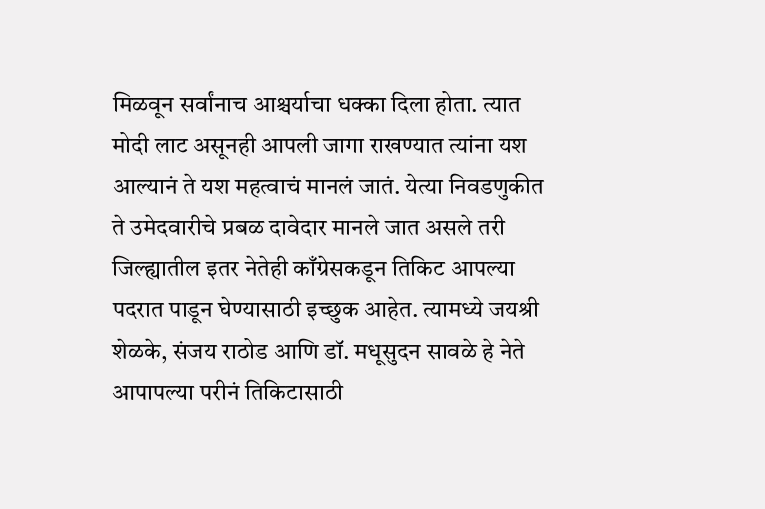मिळवून सर्वांनाच आश्चर्याचा धक्का दिला होता. त्यात मोदी लाट असूनही आपली जागा राखण्यात त्यांना यश आल्यानं ते यश महत्वाचं मानलं जातं. येत्या निवडणुकीत ते उमेदवारीचे प्रबळ दावेदार मानले जात असले तरी जिल्ह्यातील इतर नेतेही काँग्रेसकडून तिकिट आपल्या पदरात पाडून घेण्यासाठी इच्छुक आहेत. त्यामध्ये जयश्री शेळके, संजय राठोड आणि डॉ. मधूसुदन सावळे हे नेते आपापल्या परीनं तिकिटासाठी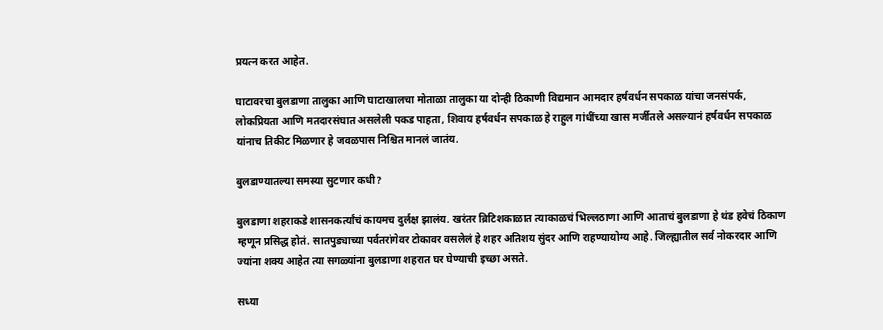प्रयत्न करत आहेत.

घाटावरचा बुलडाणा तालुका आणि घाटाखालचा मोताळा तालुका या दोन्ही ठिकाणी विद्यमान आमदार हर्षवर्धन सपकाळ यांचा जनसंपर्क, लोकप्रियता आणि मतदारसंघात असलेली पकड पाहता, शिवाय हर्षवर्धन सपकाळ हे राहुल गांधींच्या खास मर्जीतले असल्यानं हर्षवर्धन सपकाळ यांनाच तिकीट मिळणार हे जवळपास निश्चित मानलं जातंय.

बुलडाण्यातल्या समस्या सुटणार कधी?

बुलडाणा शहराकडे शासनकर्त्यांचं कायमच दुर्लक्ष झालंय. खरंतर ब्रिटिशकाळात त्याकाळचं भिल्लठाणा आणि आताचं बुलडाणा हे थंड हवेचं ठिकाण म्हणून प्रसिद्ध होतं. सातपुड्याच्या पर्वतरांगेवर टोकावर वसलेलं हे शहर अतिशय सुंदर आणि राहण्यायोग्य आहे. जिल्ह्यातील सर्व नोकरदार आणि ज्यांना शक्य आहेत त्या सगळ्यांना बुलडाणा शहरात घर घेण्याची इच्छा असते.

सध्या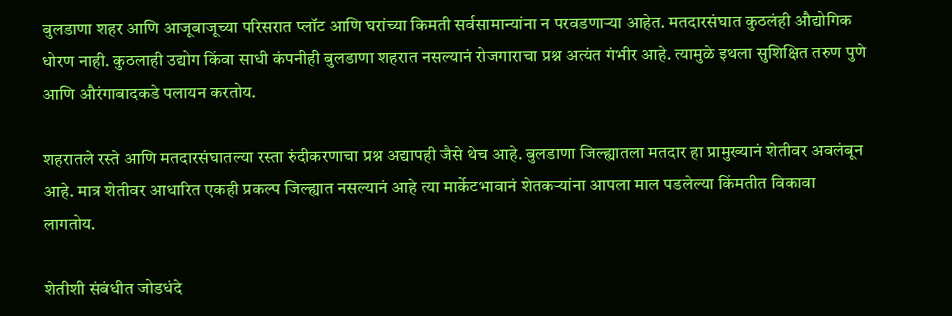बुलडाणा शहर आणि आजूबाजूच्या परिसरात प्लॉट आणि घरांच्या किमती सर्वसामान्यांना न परवडणाऱ्या आहेत. मतदारसंघात कुठलंही औद्योगिक धोरण नाही. कुठलाही उद्योग किंवा साधी कंपनीही बुलडाणा शहरात नसल्यानं रोजगाराचा प्रश्न अत्यंत गंभीर आहे. त्यामुळे इथला सुशिक्षित तरुण पुणे आणि औरंगाबादकडे पलायन करतोय.

शहरातले रस्ते आणि मतदारसंघातल्या रस्ता रुंदीकरणाचा प्रश्न अद्यापही जैसे थेच आहे. बुलडाणा जिल्ह्यातला मतदार हा प्रामुख्यानं शेतीवर अवलंबून आहे. मात्र शेतीवर आधारित एकही प्रकल्प जिल्ह्यात नसल्यानं आहे त्या मार्केटभावानं शेतकऱ्यांना आपला माल पडलेल्या किंमतीत विकावा लागतोय.

शेतीशी संबंधीत जोडधंदे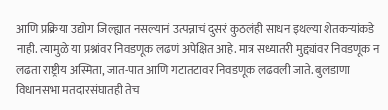आणि प्रक्रिया उद्योग जिल्ह्यात नसल्यानं उत्पन्नाचं दुसरं कुठलंही साधन इथल्या शेतकऱ्यांकडे नाही. त्यामुळे या प्रश्नांवर निवडणूक लढणं अपेक्षित आहे. मात्र सध्यातरी मुद्द्यांवर निवडणूक न लढता राष्ट्रीय अस्मिता, जात-पात आणि गटातटावर निवडणूक लढवली जाते. बुलडाणा विधानसभा मतदारसंघातही तेच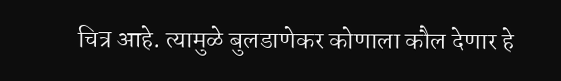चित्र आहे. त्यामुळे बुलडाणेकर कोणाला कौल देणार हे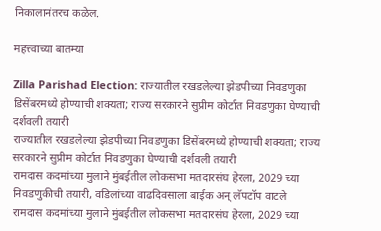निकालानंतरच कळेल.

महत्त्वाच्या बातम्या

Zilla Parishad Election: राज्यातील रखडलेल्या झेडपीच्या निवडणुका डिसेंबरमध्ये होण्याची शक्यता; राज्य सरकारने सुप्रीम कोर्टात निवडणुका घेण्याची दर्शवली तयारी
राज्यातील रखडलेल्या झेडपीच्या निवडणुका डिसेंबरमध्ये होण्याची शक्यता; राज्य सरकारने सुप्रीम कोर्टात निवडणुका घेण्याची दर्शवली तयारी
रामदास कदमांच्या मुलाने मुंबईतील लोकसभा मतदारसंघ हेरला, 2029 च्या निवडणुकीची तयारी, वडिलांच्या वाढदिवसाला बाईक अन् लॅपटॉप वाटले
रामदास कदमांच्या मुलाने मुंबईतील लोकसभा मतदारसंघ हेरला, 2029 च्या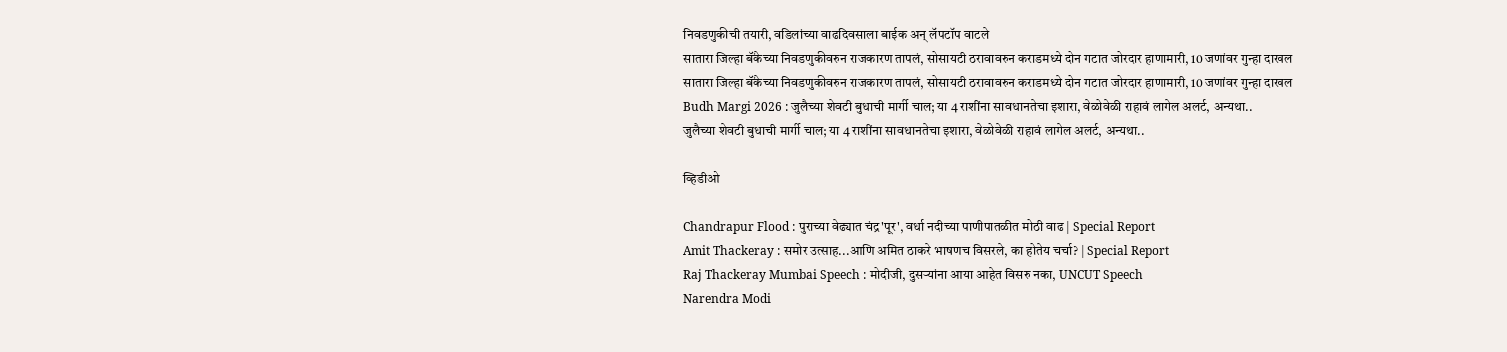निवडणुकीची तयारी, वडिलांच्या वाढदिवसाला बाईक अन् लॅपटॉप वाटले
सातारा जिल्हा बॅंकेच्या निवडणुकीवरुन राजकारण तापलं, सोसायटी ठरावावरुन कराडमध्ये दोन गटात जोरदार हाणामारी, 10 जणांवर गुन्हा दाखल
सातारा जिल्हा बॅंकेच्या निवडणुकीवरुन राजकारण तापलं, सोसायटी ठरावावरुन कराडमध्ये दोन गटात जोरदार हाणामारी, 10 जणांवर गुन्हा दाखल
Budh Margi 2026 : जुलैच्या शेवटी बुधाची मार्गी चाल; या 4 राशींना सावधानतेचा इशारा, वेळोवेळी राहावं लागेल अलर्ट, अन्यथा..
जुलैच्या शेवटी बुधाची मार्गी चाल; या 4 राशींना सावधानतेचा इशारा, वेळोवेळी राहावं लागेल अलर्ट, अन्यथा..

व्हिडीओ

Chandrapur Flood : पुराच्या वेढ्यात चंद्र'पूर', वर्धा नदीच्या पाणीपातळीत मोठी वाढ | Special Report
Amit Thackeray : समोर उत्साह...आणि अमित ठाकरे भाषणच विसरले, का होतेय चर्चा? | Special Report
Raj Thackeray Mumbai Speech : मोदीजी, दुसऱ्यांना आया आहेत विसरु नका, UNCUT Speech
Narendra Modi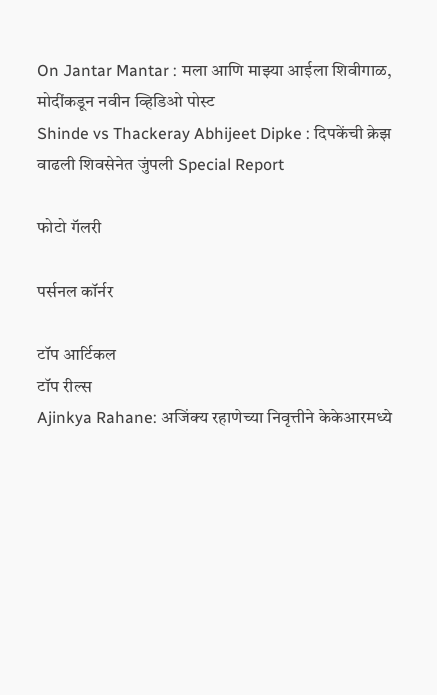On Jantar Mantar : मला आणि माझ्या आईला शिवीगाळ, मोदींकडून नवीन व्हिडिओ पोस्ट
Shinde vs Thackeray Abhijeet Dipke : दिपकेंची क्रेझ वाढली शिवसेनेत जुंपली Special Report

फोटो गॅलरी

पर्सनल कॉर्नर

टॉप आर्टिकल
टॉप रील्स
Ajinkya Rahane: अजिंक्य रहाणेच्या निवृत्तीने केकेआरमध्ये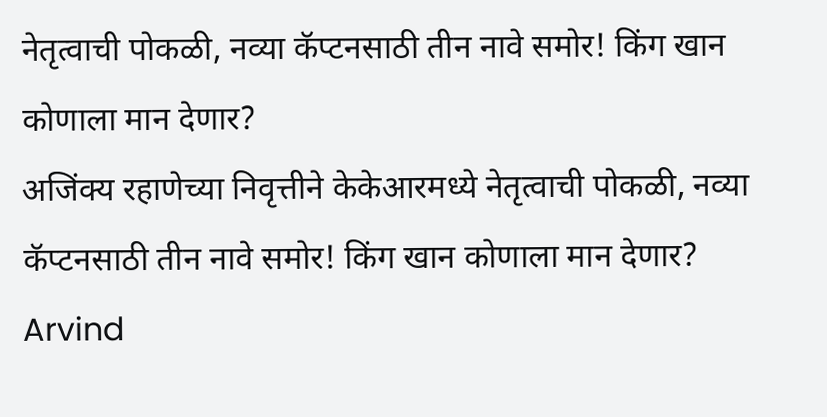नेतृत्वाची पोकळी, नव्या कॅप्टनसाठी तीन नावे समोर! किंग खान कोणाला मान देणार?
अजिंक्य रहाणेच्या निवृत्तीने केकेआरमध्ये नेतृत्वाची पोकळी, नव्या कॅप्टनसाठी तीन नावे समोर! किंग खान कोणाला मान देणार?
Arvind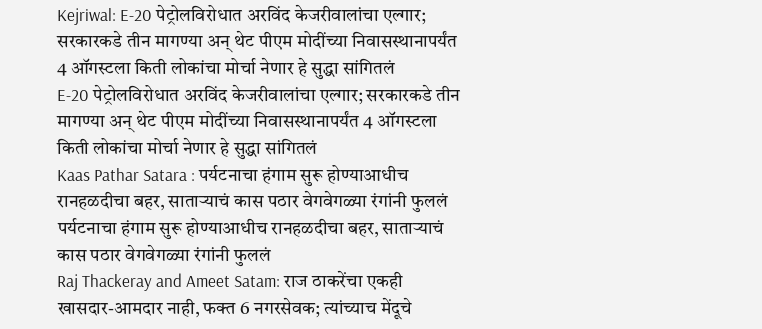Kejriwal: E-20 पेट्रोलविरोधात अरविंद केजरीवालांचा एल्गार; सरकारकडे तीन मागण्या अन् थेट पीएम मोदींच्या निवासस्थानापर्यंत 4 ऑगस्टला किती लोकांचा मोर्चा नेणार हे सुद्धा सांगितलं
E-20 पेट्रोलविरोधात अरविंद केजरीवालांचा एल्गार; सरकारकडे तीन मागण्या अन् थेट पीएम मोदींच्या निवासस्थानापर्यंत 4 ऑगस्टला किती लोकांचा मोर्चा नेणार हे सुद्धा सांगितलं
Kaas Pathar Satara : पर्यटनाचा हंगाम सुरू होण्याआधीच रानहळदीचा बहर, साताऱ्याचं कास पठार वेगवेगळ्या रंगांनी फुललं
पर्यटनाचा हंगाम सुरू होण्याआधीच रानहळदीचा बहर, साताऱ्याचं कास पठार वेगवेगळ्या रंगांनी फुललं
Raj Thackeray and Ameet Satam: राज ठाकरेंचा एकही खासदार-आमदार नाही, फक्त 6 नगरसेवक; त्यांच्याच मेंदूचे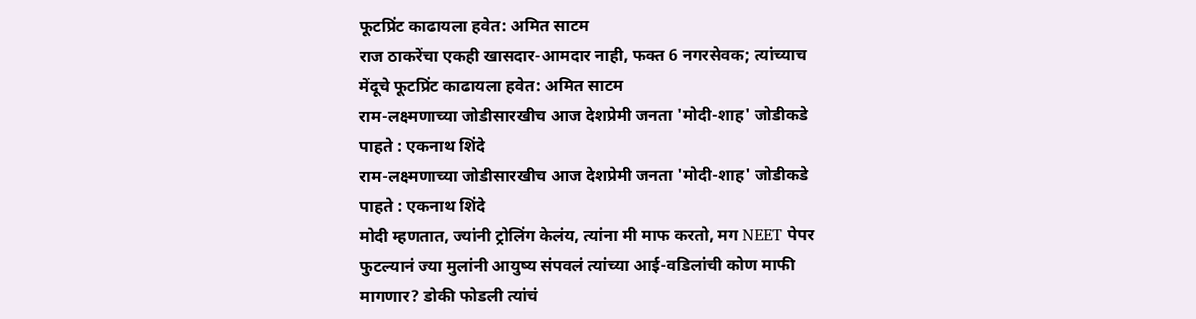फूटप्रिंट काढायला हवेत: अमित साटम
राज ठाकरेंचा एकही खासदार-आमदार नाही, फक्त 6 नगरसेवक; त्यांच्याच मेंदूचे फूटप्रिंट काढायला हवेत: अमित साटम
राम-लक्ष्मणाच्या जोडीसारखीच आज देशप्रेमी जनता 'मोदी-शाह' जोडीकडे पाहते : एकनाथ शिंदे
राम-लक्ष्मणाच्या जोडीसारखीच आज देशप्रेमी जनता 'मोदी-शाह' जोडीकडे पाहते : एकनाथ शिंदे
मोदी म्हणतात, ज्यांनी ट्रोलिंग केलंय, त्यांना मी माफ करतो, मग NEET पेपर फुटल्यानं ज्या मुलांनी आयुष्य संपवलं त्यांच्या आई-वडिलांची कोण माफी मागणार? डोकी फोडली त्यांचं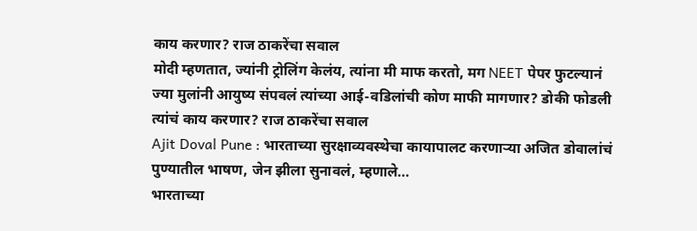काय करणार? राज ठाकरेंचा सवाल
मोदी म्हणतात, ज्यांनी ट्रोलिंग केलंय, त्यांना मी माफ करतो, मग NEET पेपर फुटल्यानं ज्या मुलांनी आयुष्य संपवलं त्यांच्या आई-वडिलांची कोण माफी मागणार? डोकी फोडली त्यांचं काय करणार? राज ठाकरेंचा सवाल
Ajit Doval Pune : भारताच्या सुरक्षाव्यवस्थेचा कायापालट करणाऱ्या अजित डोवालांचं पुण्यातील भाषण, जेन झीला सुनावलं, म्हणाले...
भारताच्या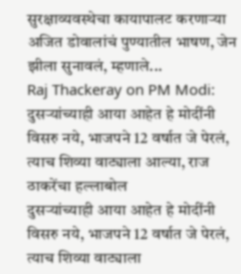सुरक्षाव्यवस्थेचा कायापालट करणाऱ्या अजित डोवालांचं पुण्यातील भाषण, जेन झीला सुनावलं, म्हणाले...
Raj Thackeray on PM Modi: दुसऱ्यांच्याही आया आहेत हे मोदींनी विसरु नये, भाजपने 12 वर्षात जे पेरलं, त्याच शिव्या वाट्याला आल्या, राज ठाकरेंचा हल्लाबोल
दुसऱ्यांच्याही आया आहेत हे मोदींनी विसरु नये, भाजपने 12 वर्षात जे पेरलं, त्याच शिव्या वाट्याला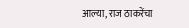आल्या, राज ठाकरेंचा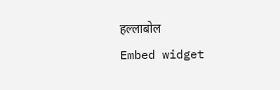हल्लाबोल
Embed widget